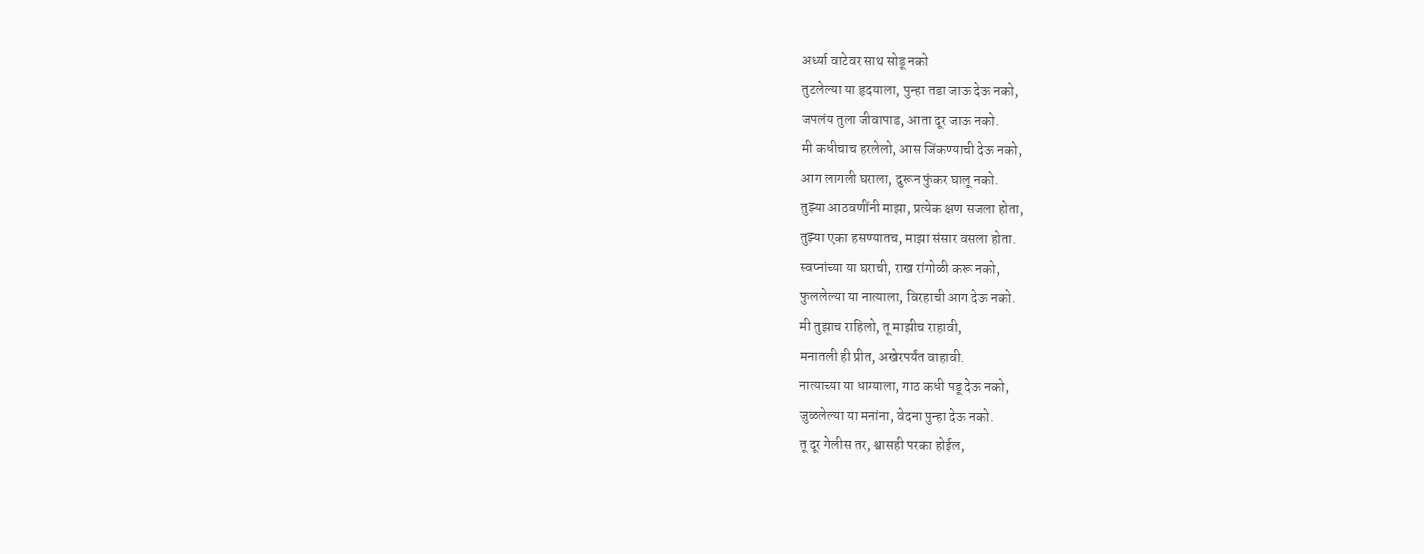अर्ध्या वाटेवर साथ सोडू नको
तुटलेल्या या हृदयाला, पुन्हा तडा जाऊ देऊ नको,
जपलंय तुला जीवापाड, आता दूर जाऊ नको.
मी कधीचाच हरलेलो, आस जिंकण्याची देऊ नको,
आग लागली घराला, दुरून फुंकर घालू नको.
तुझ्या आठवणींनी माझा, प्रत्येक क्षण सजला होता,
तुझ्या एका हसण्यातच, माझा संसार वसला होता.
स्वप्नांच्या या घराची, राख रांगोळी करू नको,
फुललेल्या या नात्याला, विरहाची आग देऊ नको.
मी तुझाच राहिलो, तू माझीच राहावी,
मनातली ही प्रीत, अखेरपर्यंत वाहावी.
नात्याच्या या धाग्याला, गाठ कधी पडू देऊ नको,
जुळलेल्या या मनांना, वेदना पुन्हा देऊ नको.
तू दूर गेलीस तर, श्वासही परका होईल,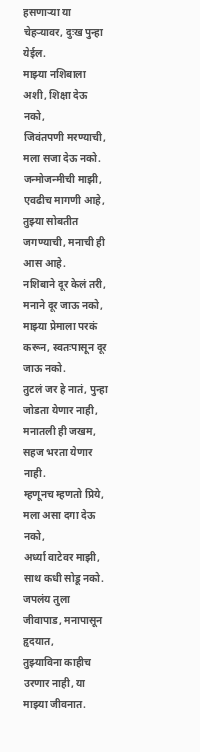हसणाऱ्या या चेहऱ्यावर, दुःख पुन्हा येईल.
माझ्या नशिबाला अशी, शिक्षा देऊ नको,
जिवंतपणी मरण्याची, मला सजा देऊ नको.
जन्मोजन्मीची माझी, एवढीच मागणी आहे,
तुझ्या सोबतीत जगण्याची, मनाची ही आस आहे.
नशिबाने दूर केलं तरी, मनाने दूर जाऊ नको,
माझ्या प्रेमाला परकं करून, स्वतःपासून दूर जाऊ नको.
तुटलं जर हे नातं, पुन्हा जोडता येणार नाही,
मनातली ही जखम, सहज भरता येणार नाही.
म्हणूनच म्हणतो प्रिये, मला असा दगा देऊ नको,
अर्ध्या वाटेवर माझी, साथ कधी सोडू नको.
जपलंय तुला जीवापाड, मनापासून हृदयात,
तुझ्याविना काहीच उरणार नाही, या माझ्या जीवनात.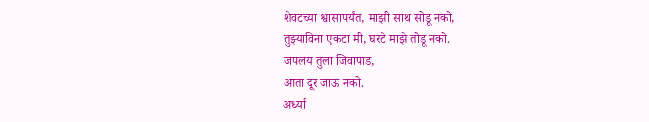शेवटच्या श्वासापर्यंत, माझी साथ सोडू नको,
तुझ्याविना एकटा मी, घरटे माझे तोडू नको.
जपलय तुला जिवापाड,
आता दूर जाऊ नको.
अर्ध्या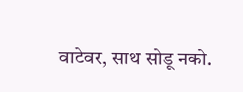वाटेवर, साथ सोडू नको.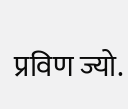प्रविण ज्यो.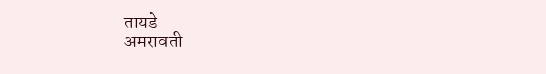तायडे
अमरावती